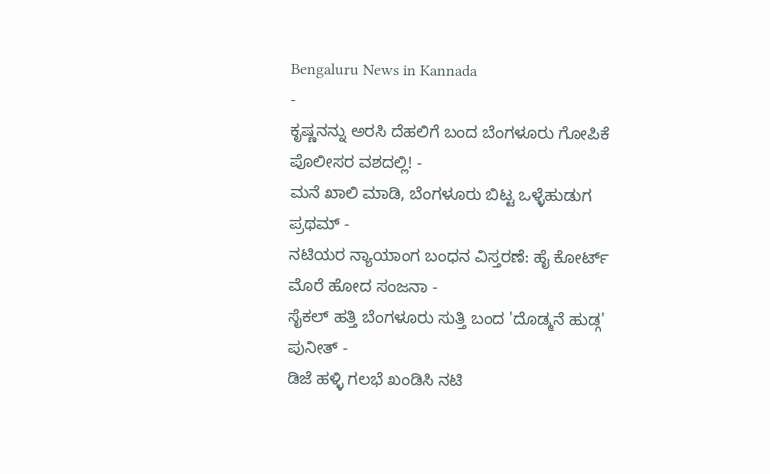Bengaluru News in Kannada
-
ಕೃಷ್ಣನನ್ನು ಅರಸಿ ದೆಹಲಿಗೆ ಬಂದ ಬೆಂಗಳೂರು ಗೋಪಿಕೆ ಪೊಲೀಸರ ವಶದಲ್ಲಿ! -
ಮನೆ ಖಾಲಿ ಮಾಡಿ, ಬೆಂಗಳೂರು ಬಿಟ್ಟ ಒಳ್ಳೆಹುಡುಗ ಪ್ರಥಮ್ -
ನಟಿಯರ ನ್ಯಾಯಾಂಗ ಬಂಧನ ವಿಸ್ತರಣೆ: ಹೈ ಕೋರ್ಟ್ ಮೊರೆ ಹೋದ ಸಂಜನಾ -
ಸೈಕಲ್ ಹತ್ತಿ ಬೆಂಗಳೂರು ಸುತ್ತಿ ಬಂದ 'ದೊಡ್ಮನೆ ಹುಡ್ಗ' ಪುನೀತ್ -
ಡಿಜೆ ಹಳ್ಳಿ ಗಲಭೆ ಖಂಡಿಸಿ ನಟಿ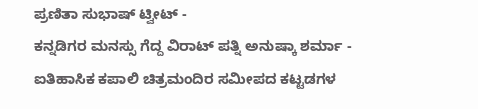ಪ್ರಣಿತಾ ಸುಭಾಷ್ ಟ್ವೀಟ್ -
ಕನ್ನಡಿಗರ ಮನಸ್ಸು ಗೆದ್ದ ವಿರಾಟ್ ಪತ್ನಿ ಅನುಷ್ಕಾ ಶರ್ಮಾ -
ಐತಿಹಾಸಿಕ ಕಪಾಲಿ ಚಿತ್ರಮಂದಿರ ಸಮೀಪದ ಕಟ್ಟಡಗಳ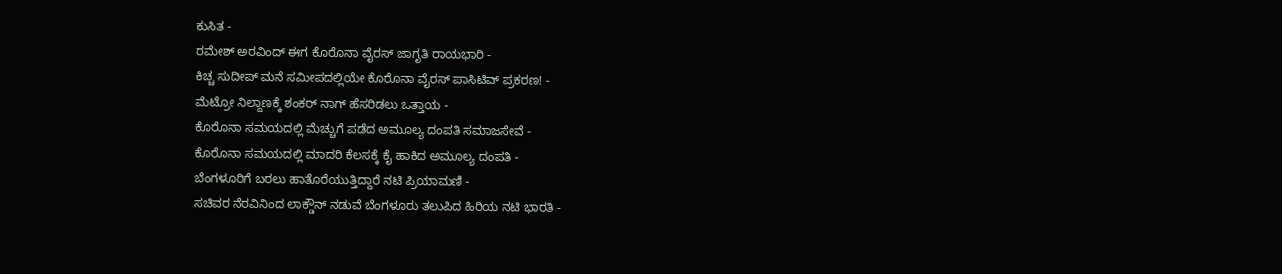ಕುಸಿತ -
ರಮೇಶ್ ಅರವಿಂದ್ ಈಗ ಕೊರೊನಾ ವೈರಸ್ ಜಾಗೃತಿ ರಾಯಭಾರಿ -
ಕಿಚ್ಚ ಸುದೀಪ್ ಮನೆ ಸಮೀಪದಲ್ಲಿಯೇ ಕೊರೊನಾ ವೈರಸ್ ಪಾಸಿಟಿವ್ ಪ್ರಕರಣ! -
ಮೆಟ್ರೋ ನಿಲ್ದಾಣಕ್ಕೆ ಶಂಕರ್ ನಾಗ್ ಹೆಸರಿಡಲು ಒತ್ತಾಯ -
ಕೊರೊನಾ ಸಮಯದಲ್ಲಿ ಮೆಚ್ಚುಗೆ ಪಡೆದ ಅಮೂಲ್ಯ ದಂಪತಿ ಸಮಾಜಸೇವೆ -
ಕೊರೊನಾ ಸಮಯದಲ್ಲಿ ಮಾದರಿ ಕೆಲಸಕ್ಕೆ ಕೈ ಹಾಕಿದ ಅಮೂಲ್ಯ ದಂಪತಿ -
ಬೆಂಗಳೂರಿಗೆ ಬರಲು ಹಾತೊರೆಯುತ್ತಿದ್ದಾರೆ ನಟಿ ಪ್ರಿಯಾಮಣಿ -
ಸಚಿವರ ನೆರವಿನಿಂದ ಲಾಕ್ಡೌನ್ ನಡುವೆ ಬೆಂಗಳೂರು ತಲುಪಿದ ಹಿರಿಯ ನಟಿ ಭಾರತಿ -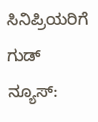ಸಿನಿಪ್ರಿಯರಿಗೆ ಗುಡ್ ನ್ಯೂಸ್: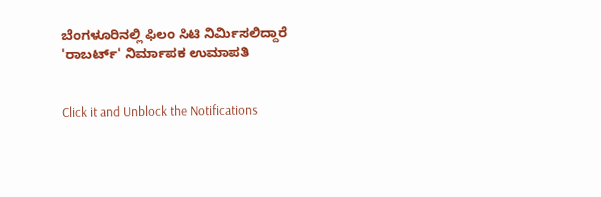ಬೆಂಗಳೂರಿನಲ್ಲಿ ಫಿಲಂ ಸಿಟಿ ನಿರ್ಮಿಸಲಿದ್ದಾರೆ 'ರಾಬರ್ಟ್' ನಿರ್ಮಾಪಕ ಉಮಾಪತಿ


Click it and Unblock the Notifications